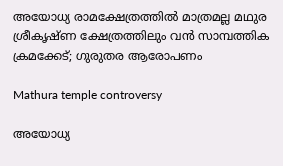അയോധ്യ രാമക്ഷേത്രത്തിൽ മാത്രമല്ല മഥുര ശ്രീകൃഷ്ണ ക്ഷേത്രത്തിലും വൻ സാമ്പത്തിക ക്രമക്കേട്; ഗുരുതര ആരോപണം

Mathura temple controversy

അയോധ്യ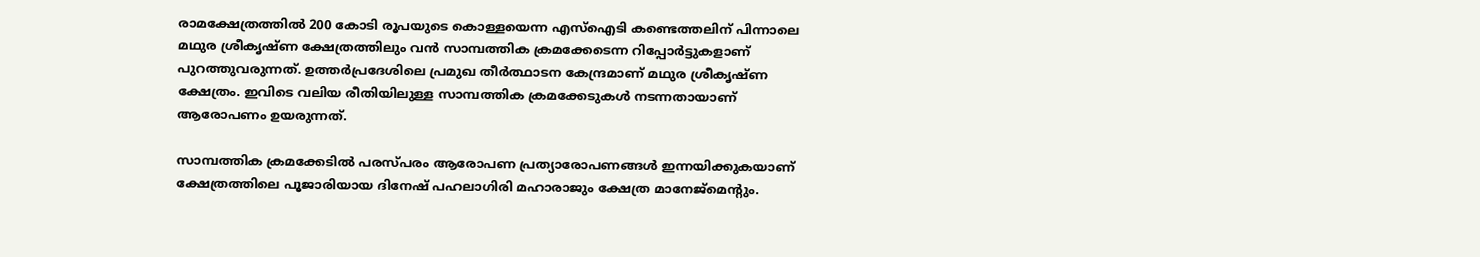രാമക്ഷേത്രത്തിൽ 200 കോടി രൂപയുടെ കൊള്ളയെന്ന എസ്‌ഐടി കണ്ടെത്തലിന് പിന്നാലെ മഥുര ശ്രീകൃഷ്ണ ക്ഷേത്രത്തിലും വൻ സാമ്പത്തിക ക്രമക്കേടെന്ന റിപ്പോർട്ടുകളാണ് പുറത്തുവരുന്നത്. ഉത്തർപ്രദേശിലെ പ്രമുഖ തീർത്ഥാടന കേന്ദ്രമാണ് മഥുര ശ്രീകൃഷ്ണ ക്ഷേത്രം. ഇവിടെ വലിയ രീതിയിലുള്ള സാമ്പത്തിക ക്രമക്കേടുകൾ നടന്നതായാണ് ആരോപണം ഉയരുന്നത്.

സാമ്പത്തിക ക്രമക്കേടിൽ പരസ്പരം ആരോപണ പ്രത്യാരോപണങ്ങൾ ഇന്നയിക്കുകയാണ് ക്ഷേത്രത്തിലെ പൂജാരിയായ ദിനേഷ് പഹലാഗിരി മഹാരാജും ക്ഷേത്ര മാനേജ്മെന്റും.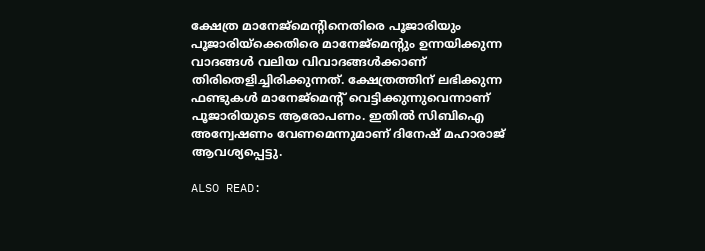ക്ഷേത്ര മാനേജ്മെന്റിനെതിരെ പൂജാരിയും പൂജാരിയ്‌ക്കെതിരെ മാനേജ്മെന്റും ഉന്നയിക്കുന്ന വാദങ്ങൾ വലിയ വിവാദങ്ങൾക്കാണ് തിരിതെളിച്ചിരിക്കുന്നത്. ക്ഷേത്രത്തിന് ലഭിക്കുന്ന ഫണ്ടുകൾ മാനേജ്മെന്റ് വെട്ടിക്കുന്നുവെന്നാണ് പൂജാരിയുടെ ആരോപണം. ഇതിൽ സിബിഐ അന്വേഷണം വേണമെന്നുമാണ് ദിനേഷ് മഹാരാജ് ആവശ്യപ്പെട്ടു.

ALSO READ: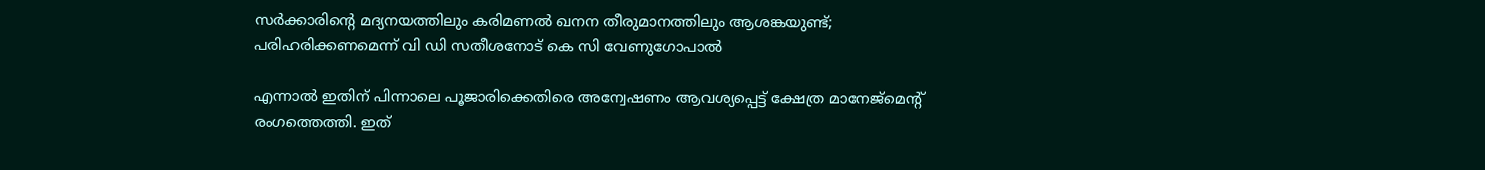സർക്കാരിന്റെ മദ്യനയത്തിലും കരിമണൽ ഖനന തീരുമാനത്തിലും ആശങ്കയുണ്ട്; പരിഹരിക്കണമെന്ന് വി ഡി സതീശനോട് കെ സി വേണുഗോപാൽ

എന്നാൽ ഇതിന് പിന്നാലെ പൂജാരിക്കെതിരെ അന്വേഷണം ആവശ്യപ്പെട്ട് ക്ഷേത്ര മാനേജ്മെന്റ് രംഗത്തെത്തി. ഇത്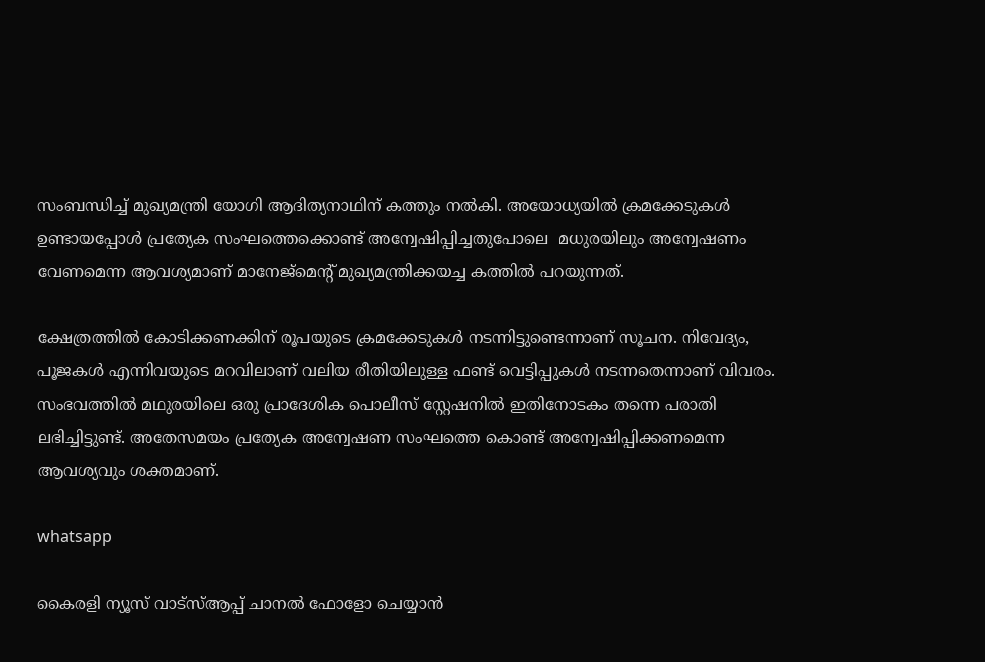സംബന്ധിച്ച് മുഖ്യമന്ത്രി യോഗി ആദിത്യനാഥിന് കത്തും നൽകി. അയോധ്യയിൽ ക്രമക്കേടുകൾ ഉണ്ടായപ്പോൾ പ്രത്യേക സംഘത്തെക്കൊണ്ട് അന്വേഷിപ്പിച്ചതുപോലെ ‌ മധുരയിലും അന്വേഷണം വേണമെന്ന ആവശ്യമാണ് മാനേജ്മെന്റ് മുഖ്യമന്ത്രിക്കയച്ച കത്തിൽ പറയുന്നത്.

ക്ഷേത്രത്തിൽ കോടിക്കണക്കിന് രൂപയുടെ ക്രമക്കേടുകൾ നടന്നിട്ടുണ്ടെന്നാണ് സൂചന. നിവേദ്യം, പൂജകൾ എന്നിവയുടെ മറവിലാണ് വലിയ രീതിയിലുള്ള ഫണ്ട് വെട്ടിപ്പുകൾ നടന്നതെന്നാണ് വിവരം. സംഭവത്തിൽ മഥുരയിലെ ഒരു പ്രാദേശിക പൊലീസ് സ്റ്റേഷനിൽ ഇതിനോടകം തന്നെ പരാതി ലഭിച്ചിട്ടുണ്ട്. അതേസമയം പ്രത്യേക അന്വേഷണ സംഘത്തെ കൊണ്ട് അന്വേഷിപ്പിക്കണമെന്ന ആവശ്യവും ശക്തമാണ്.

whatsapp

കൈരളി ന്യൂസ് വാട്‌സ്ആപ്പ് ചാനല്‍ ഫോളോ ചെയ്യാന്‍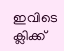ഇവിടെ ക്ലിക്ക്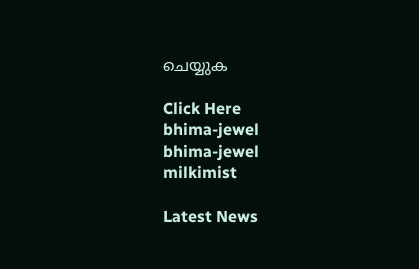ചെയ്യുക

Click Here
bhima-jewel
bhima-jewel
milkimist

Latest News